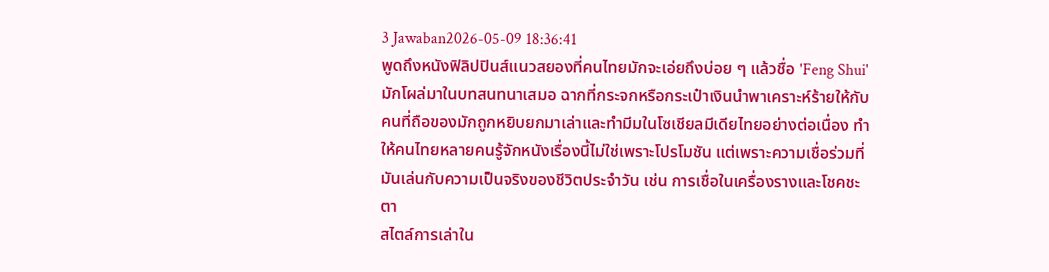3 Jawaban2026-05-09 18:36:41
พูดถึงหนังฟิลิปปินส์แนวสยองที่คนไทยมักจะเอ่ยถึงบ่อย ๆ แล้วชื่อ 'Feng Shui' มักโผล่มาในบทสนทนาเสมอ ฉากที่กระจกหรือกระเป๋าเงินนำพาเคราะห์ร้ายให้กับคนที่ถือของมักถูกหยิบยกมาเล่าและทำมีมในโซเชียลมีเดียไทยอย่างต่อเนื่อง ทำให้คนไทยหลายคนรู้จักหนังเรื่องนี้ไม่ใช่เพราะโปรโมชัน แต่เพราะความเชื่อร่วมที่มันเล่นกับความเป็นจริงของชีวิตประจำวัน เช่น การเชื่อในเครื่องรางและโชคชะตา
สไตล์การเล่าใน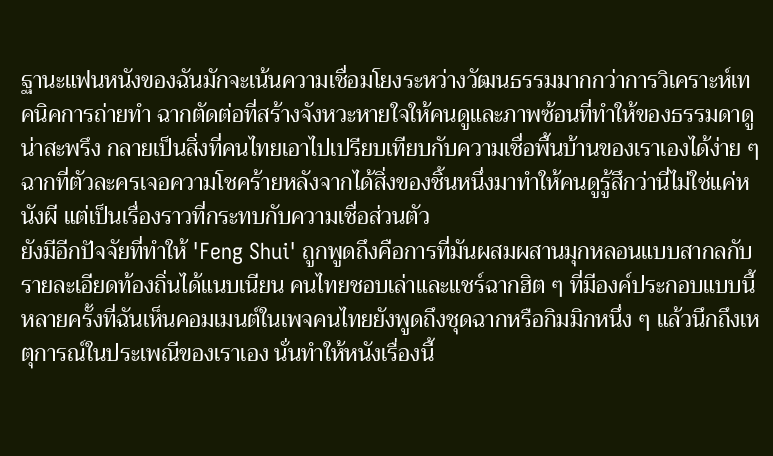ฐานะแฟนหนังของฉันมักจะเน้นความเชื่อมโยงระหว่างวัฒนธรรมมากกว่าการวิเคราะห์เทคนิคการถ่ายทำ ฉากตัดต่อที่สร้างจังหวะหายใจให้คนดูและภาพซ้อนที่ทำให้ของธรรมดาดูน่าสะพรึง กลายเป็นสิ่งที่คนไทยเอาไปเปรียบเทียบกับความเชื่อพื้นบ้านของเราเองได้ง่าย ๆ ฉากที่ตัวละครเจอความโชคร้ายหลังจากได้สิ่งของชิ้นหนึ่งมาทำให้คนดูรู้สึกว่านี่ไม่ใช่แค่หนังผี แต่เป็นเรื่องราวที่กระทบกับความเชื่อส่วนตัว
ยังมีอีกปัจจัยที่ทำให้ 'Feng Shui' ถูกพูดถึงคือการที่มันผสมผสานมุกหลอนแบบสากลกับรายละเอียดท้องถิ่นได้แนบเนียน คนไทยชอบเล่าและแชร์ฉากฮิต ๆ ที่มีองค์ประกอบแบบนี้ หลายครั้งที่ฉันเห็นคอมเมนต์ในเพจคนไทยยังพูดถึงชุดฉากหรือกิมมิกหนึ่ง ๆ แล้วนึกถึงเหตุการณ์ในประเพณีของเราเอง นั่นทำให้หนังเรื่องนี้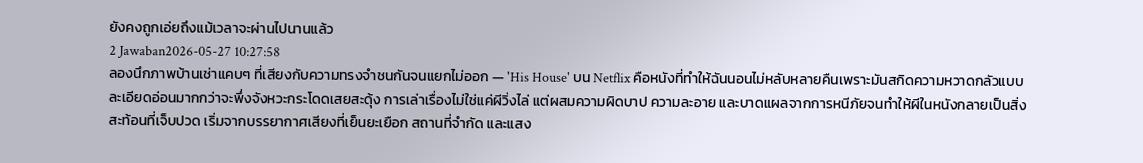ยังคงถูกเอ่ยถึงแม้เวลาจะผ่านไปนานแล้ว
2 Jawaban2026-05-27 10:27:58
ลองนึกภาพบ้านเช่าแคบๆ ที่เสียงกับความทรงจำชนกันจนแยกไม่ออก — 'His House' บน Netflix คือหนังที่ทำให้ฉันนอนไม่หลับหลายคืนเพราะมันสกิดความหวาดกลัวแบบละเอียดอ่อนมากกว่าจะพึ่งจังหวะกระโดดเสยสะดุ้ง การเล่าเรื่องไม่ใช่แค่ผีวิ่งไล่ แต่ผสมความผิดบาป ความละอาย และบาดแผลจากการหนีภัยจนทำให้ผีในหนังกลายเป็นสิ่งสะท้อนที่เจ็บปวด เริ่มจากบรรยากาศเสียงที่เย็นยะเยือก สถานที่จำกัด และแสง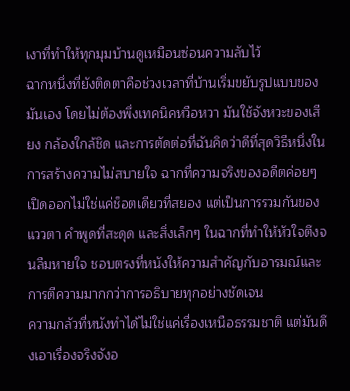เงาที่ทำให้ทุกมุมบ้านดูเหมือนซ่อนความลับไว้
ฉากหนึ่งที่ยังติดตาคือช่วงเวลาที่บ้านเริ่มขยับรูปแบบของมันเอง โดยไม่ต้องพึ่งเทคนิคหวือหวา มันใช้จังหวะของเสียง กล้องใกล้ชิด และการตัดต่อที่ฉันคิดว่าดีที่สุดวิธีหนึ่งในการสร้างความไม่สบายใจ ฉากที่ความจริงของอดีตค่อยๆ เปิดออกไม่ใช่แค่ช็อตเดียวที่สยอง แต่เป็นการรวมกันของแววตา คำพูดที่สะดุด และสิ่งเล็กๆ ในฉากที่ทำให้หัวใจตึงจนลืมหายใจ ชอบตรงที่หนังให้ความสำคัญกับอารมณ์และการตีความมากกว่าการอธิบายทุกอย่างชัดเจน
ความกลัวที่หนังทำได้ไม่ใช่แค่เรื่องเหนือธรรมชาติ แต่มันดึงเอาเรื่องจริงจังอ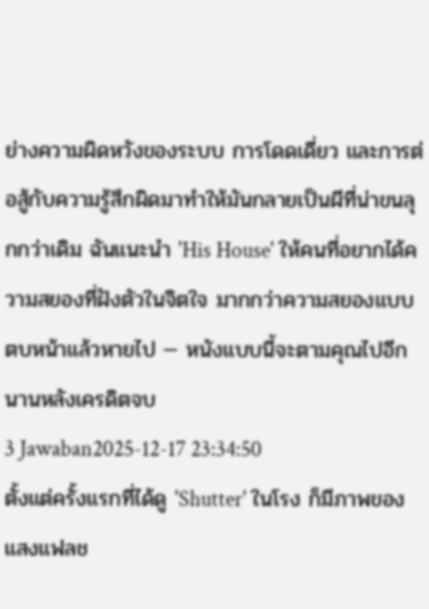ย่างความผิดหวังของระบบ การโดดเดี่ยว และการต่อสู้กับความรู้สึกผิดมาทำให้มันกลายเป็นผีที่น่าขนลุกกว่าเดิม ฉันแนะนำ 'His House' ให้คนที่อยากได้ความสยองที่ฝังตัวในจิตใจ มากกว่าความสยองแบบตบหน้าแล้วหายไป — หนังแบบนี้จะตามคุณไปอีกนานหลังเครดิตจบ
3 Jawaban2025-12-17 23:34:50
ตั้งแต่ครั้งแรกที่ได้ดู 'Shutter' ในโรง ก็มีภาพของแสงแฟลช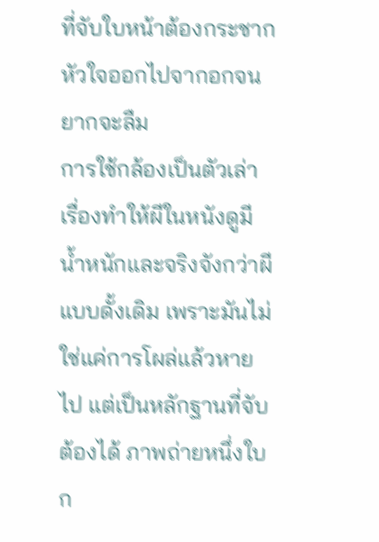ที่จับใบหน้าต้องกระชากหัวใจออกไปจากอกจนยากจะลืม
การใช้กล้องเป็นตัวเล่าเรื่องทำให้ผีในหนังดูมีน้ำหนักและจริงจังกว่าผีแบบดั้งเดิม เพราะมันไม่ใช่แค่การโผล่แล้วหายไป แต่เป็นหลักฐานที่จับต้องได้ ภาพถ่ายหนึ่งใบก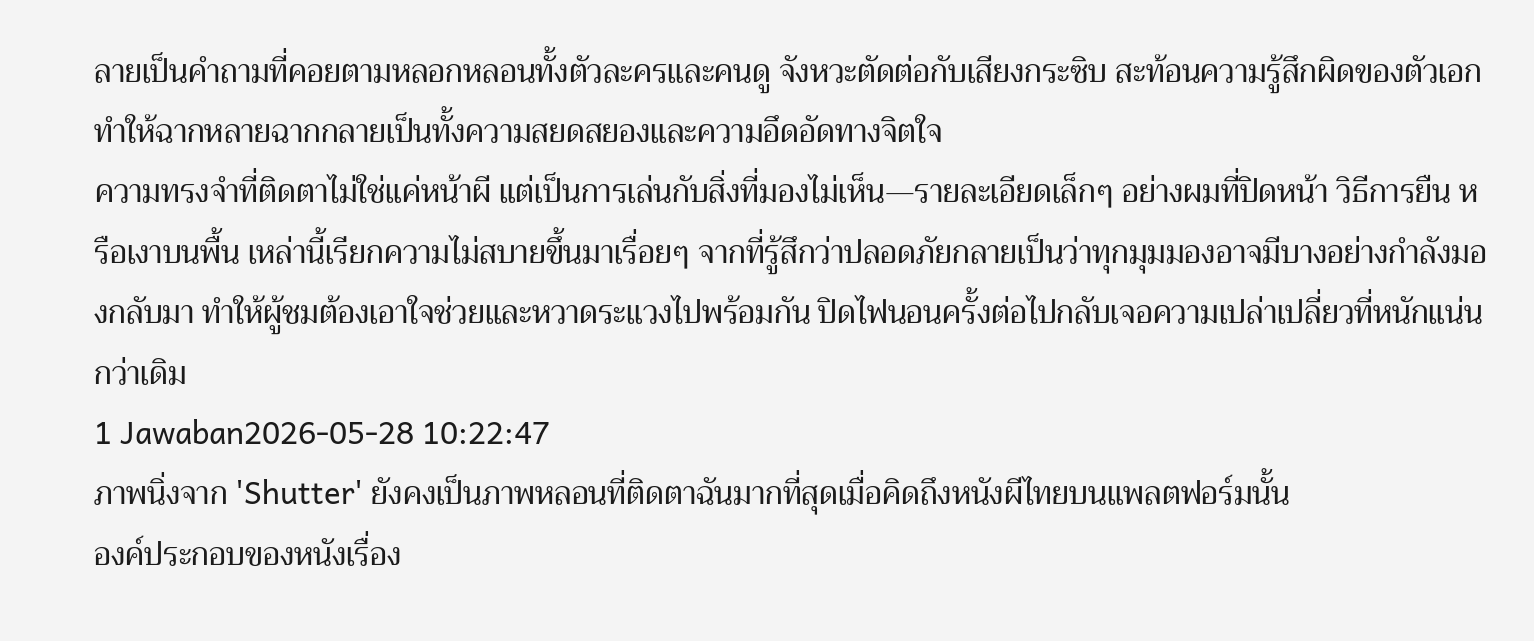ลายเป็นคำถามที่คอยตามหลอกหลอนทั้งตัวละครและคนดู จังหวะตัดต่อกับเสียงกระซิบ สะท้อนความรู้สึกผิดของตัวเอก ทำให้ฉากหลายฉากกลายเป็นทั้งความสยดสยองและความอึดอัดทางจิตใจ
ความทรงจำที่ติดตาไม่ใช่แค่หน้าผี แต่เป็นการเล่นกับสิ่งที่มองไม่เห็น—รายละเอียดเล็กๆ อย่างผมที่ปิดหน้า วิธีการยืน หรือเงาบนพื้น เหล่านี้เรียกความไม่สบายขึ้นมาเรื่อยๆ จากที่รู้สึกว่าปลอดภัยกลายเป็นว่าทุกมุมมองอาจมีบางอย่างกำลังมองกลับมา ทำให้ผู้ชมต้องเอาใจช่วยและหวาดระแวงไปพร้อมกัน ปิดไฟนอนครั้งต่อไปกลับเจอความเปล่าเปลี่ยวที่หนักแน่นกว่าเดิม
1 Jawaban2026-05-28 10:22:47
ภาพนิ่งจาก 'Shutter' ยังคงเป็นภาพหลอนที่ติดตาฉันมากที่สุดเมื่อคิดถึงหนังผีไทยบนแพลตฟอร์มนั้น
องค์ประกอบของหนังเรื่อง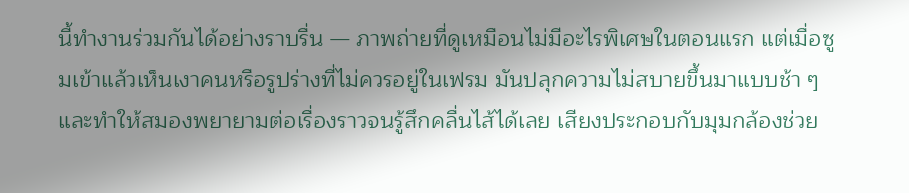นี้ทำงานร่วมกันได้อย่างราบรื่น — ภาพถ่ายที่ดูเหมือนไม่มีอะไรพิเศษในตอนแรก แต่เมื่อซูมเข้าแล้วเห็นเงาคนหรือรูปร่างที่ไม่ควรอยู่ในเฟรม มันปลุกความไม่สบายขึ้นมาแบบช้า ๆ และทำให้สมองพยายามต่อเรื่องราวจนรู้สึกคลื่นไส้ได้เลย เสียงประกอบกับมุมกล้องช่วย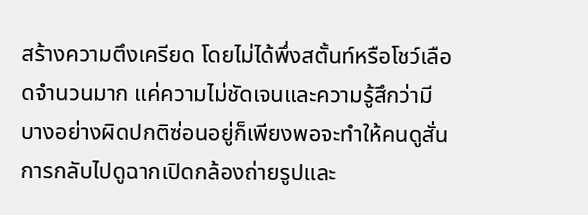สร้างความตึงเครียด โดยไม่ได้พึ่งสตั้นท์หรือโชว์เลือดจำนวนมาก แค่ความไม่ชัดเจนและความรู้สึกว่ามีบางอย่างผิดปกติซ่อนอยู่ก็เพียงพอจะทำให้คนดูสั่น
การกลับไปดูฉากเปิดกล้องถ่ายรูปและ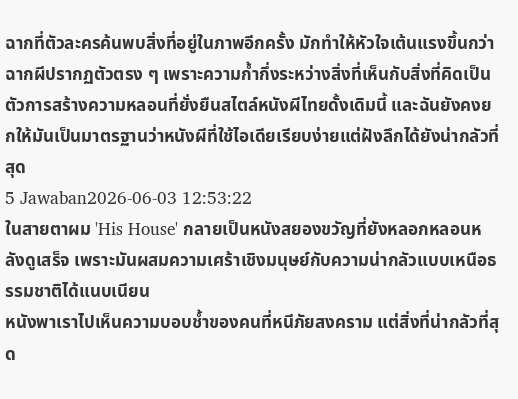ฉากที่ตัวละครค้นพบสิ่งที่อยู่ในภาพอีกครั้ง มักทำให้หัวใจเต้นแรงขึ้นกว่าฉากผีปรากฏตัวตรง ๆ เพราะความก้ำกึ่งระหว่างสิ่งที่เห็นกับสิ่งที่คิดเป็นตัวการสร้างความหลอนที่ยั่งยืนสไตล์หนังผีไทยดั้งเดิมนี้ และฉันยังคงยกให้มันเป็นมาตรฐานว่าหนังผีที่ใช้ไอเดียเรียบง่ายแต่ฝังลึกได้ยังน่ากลัวที่สุด
5 Jawaban2026-06-03 12:53:22
ในสายตาผม 'His House' กลายเป็นหนังสยองขวัญที่ยังหลอกหลอนหลังดูเสร็จ เพราะมันผสมความเศร้าเชิงมนุษย์กับความน่ากลัวแบบเหนือธรรมชาติได้แนบเนียน
หนังพาเราไปเห็นความบอบช้ำของคนที่หนีภัยสงคราม แต่สิ่งที่น่ากลัวที่สุด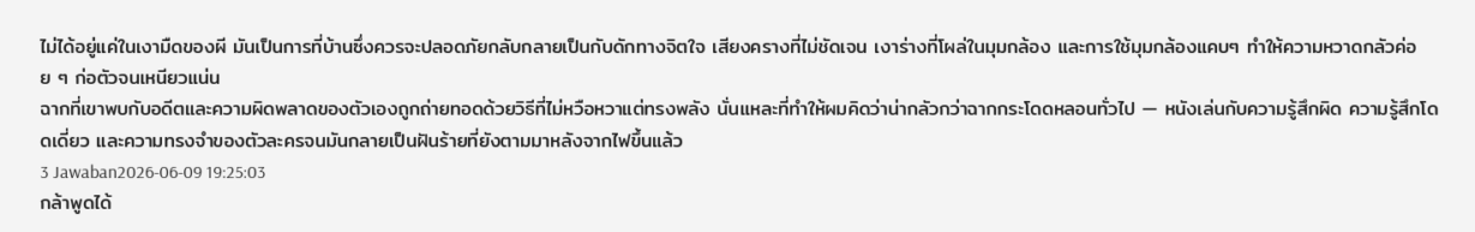ไม่ได้อยู่แค่ในเงามืดของผี มันเป็นการที่บ้านซึ่งควรจะปลอดภัยกลับกลายเป็นกับดักทางจิตใจ เสียงครางที่ไม่ชัดเจน เงาร่างที่โผล่ในมุมกล้อง และการใช้มุมกล้องแคบๆ ทำให้ความหวาดกลัวค่อย ๆ ก่อตัวจนเหนียวแน่น
ฉากที่เขาพบกับอดีตและความผิดพลาดของตัวเองถูกถ่ายทอดด้วยวิธีที่ไม่หวือหวาแต่ทรงพลัง นั่นแหละที่ทำให้ผมคิดว่าน่ากลัวกว่าฉากกระโดดหลอนทั่วไป — หนังเล่นกับความรู้สึกผิด ความรู้สึกโดดเดี่ยว และความทรงจำของตัวละครจนมันกลายเป็นฝันร้ายที่ยังตามมาหลังจากไฟขึ้นแล้ว
3 Jawaban2026-06-09 19:25:03
กล้าพูดได้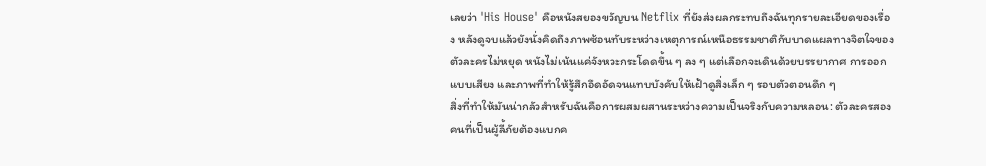เลยว่า 'His House' คือหนังสยองขวัญบน Netflix ที่ยังส่งผลกระทบถึงฉันทุกรายละเอียดของเรื่อง หลังดูจบแล้วยังนั่งคิดถึงภาพซ้อนทับระหว่างเหตุการณ์เหนือธรรมชาติกับบาดแผลทางจิตใจของตัวละครไม่หยุด หนังไม่เน้นแค่จังหวะกระโดดขึ้น ๆ ลง ๆ แต่เลือกจะเดินด้วยบรรยากาศ การออกแบบเสียง และภาพที่ทำให้รู้สึกอึดอัดจนแทบบังคับให้เฝ้าดูสิ่งเล็ก ๆ รอบตัวตอนดึก ๆ
สิ่งที่ทำให้มันน่ากลัวสำหรับฉันคือการผสมผสานระหว่างความเป็นจริงกับความหลอน: ตัวละครสองคนที่เป็นผู้ลี้ภัยต้องแบกค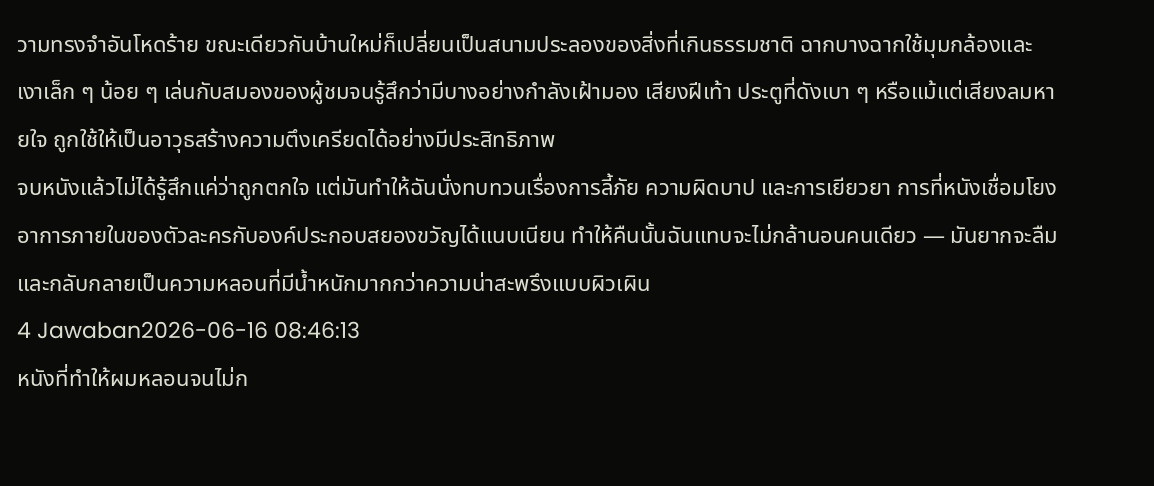วามทรงจำอันโหดร้าย ขณะเดียวกันบ้านใหม่ก็เปลี่ยนเป็นสนามประลองของสิ่งที่เกินธรรมชาติ ฉากบางฉากใช้มุมกล้องและเงาเล็ก ๆ น้อย ๆ เล่นกับสมองของผู้ชมจนรู้สึกว่ามีบางอย่างกำลังเฝ้ามอง เสียงฝีเท้า ประตูที่ดังเบา ๆ หรือแม้แต่เสียงลมหายใจ ถูกใช้ให้เป็นอาวุธสร้างความตึงเครียดได้อย่างมีประสิทธิภาพ
จบหนังแล้วไม่ได้รู้สึกแค่ว่าถูกตกใจ แต่มันทำให้ฉันนั่งทบทวนเรื่องการลี้ภัย ความผิดบาป และการเยียวยา การที่หนังเชื่อมโยงอาการภายในของตัวละครกับองค์ประกอบสยองขวัญได้แนบเนียน ทำให้คืนนั้นฉันแทบจะไม่กล้านอนคนเดียว — มันยากจะลืมและกลับกลายเป็นความหลอนที่มีน้ำหนักมากกว่าความน่าสะพรึงแบบผิวเผิน
4 Jawaban2026-06-16 08:46:13
หนังที่ทำให้ผมหลอนจนไม่ก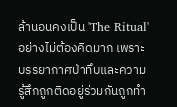ล้านอนคงเป็น 'The Ritual' อย่างไม่ต้องคิดมาก เพราะบรรยากาศป่าทึบและความรู้สึกถูกติดอยู่ร่วมกันถูกทำ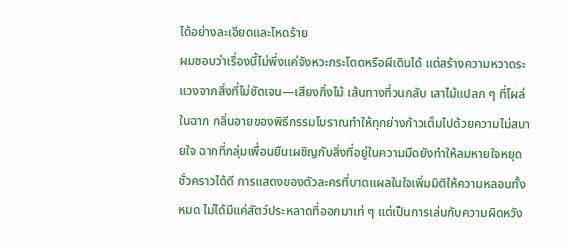ได้อย่างละเอียดและโหดร้าย
ผมชอบว่าเรื่องนี้ไม่พึ่งแค่จังหวะกระโดดหรือผีเดินได้ แต่สร้างความหวาดระแวงจากสิ่งที่ไม่ชัดเจน—เสียงกิ่งไม้ เส้นทางที่วนกลับ เสาไม้แปลก ๆ ที่โผล่ในฉาก กลิ่นอายของพิธีกรรมโบราณทำให้ทุกย่างก้าวเต็มไปด้วยความไม่สบายใจ ฉากที่กลุ่มเพื่อนยืนเผชิญกับสิ่งที่อยู่ในความมืดยังทำให้ลมหายใจหยุดชั่วคราวได้ดี การแสดงของตัวละครที่บาดแผลในใจเพิ่มมิติให้ความหลอนทั้งหมด ไม่ได้มีแค่สัตว์ประหลาดที่ออกมาเท่ ๆ แต่เป็นการเล่นกับความผิดหวัง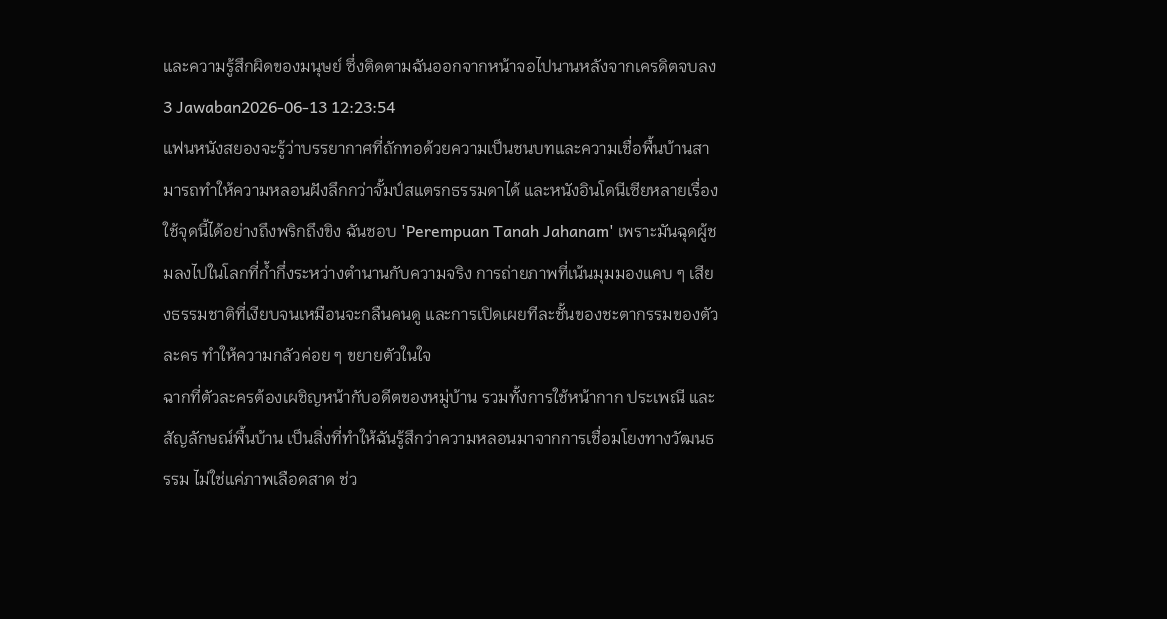และความรู้สึกผิดของมนุษย์ ซึ่งติดตามฉันออกจากหน้าจอไปนานหลังจากเครดิตจบลง
3 Jawaban2026-06-13 12:23:54
แฟนหนังสยองจะรู้ว่าบรรยากาศที่ถักทอด้วยความเป็นชนบทและความเชื่อพื้นบ้านสามารถทำให้ความหลอนฝังลึกกว่าจั้มป์สแตรกธรรมดาได้ และหนังอินโดนีเซียหลายเรื่องใช้จุดนี้ได้อย่างถึงพริกถึงขิง ฉันชอบ 'Perempuan Tanah Jahanam' เพราะมันฉุดผู้ชมลงไปในโลกที่ก้ำกึ่งระหว่างตำนานกับความจริง การถ่ายภาพที่เน้นมุมมองแคบ ๆ เสียงธรรมชาติที่เงียบจนเหมือนจะกลืนคนดู และการเปิดเผยทีละชั้นของชะตากรรมของตัวละคร ทำให้ความกลัวค่อย ๆ ขยายตัวในใจ
ฉากที่ตัวละครต้องเผชิญหน้ากับอดีตของหมู่บ้าน รวมทั้งการใช้หน้ากาก ประเพณี และสัญลักษณ์พื้นบ้าน เป็นสิ่งที่ทำให้ฉันรู้สึกว่าความหลอนมาจากการเชื่อมโยงทางวัฒนธรรม ไม่ใช่แค่ภาพเลือดสาด ช่ว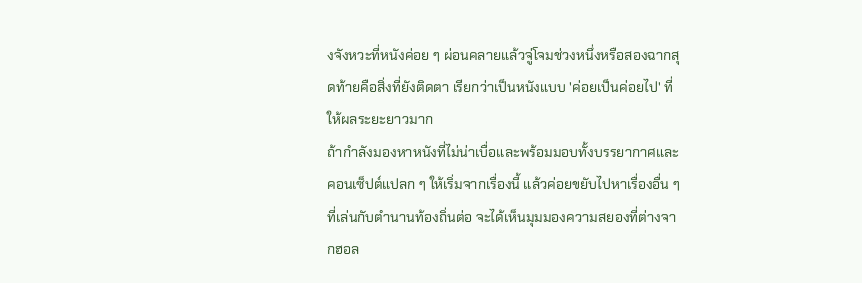งจังหวะที่หนังค่อย ๆ ผ่อนคลายแล้วจู่โจมช่วงหนึ่งหรือสองฉากสุดท้ายคือสิ่งที่ยังติดตา เรียกว่าเป็นหนังแบบ 'ค่อยเป็นค่อยไป' ที่ให้ผลระยะยาวมาก
ถ้ากำลังมองหาหนังที่ไม่น่าเบื่อและพร้อมมอบทั้งบรรยากาศและคอนเซ็ปต์แปลก ๆ ให้เริ่มจากเรื่องนี้ แล้วค่อยขยับไปหาเรื่องอื่น ๆ ที่เล่นกับตำนานท้องถิ่นต่อ จะได้เห็นมุมมองความสยองที่ต่างจากฮอล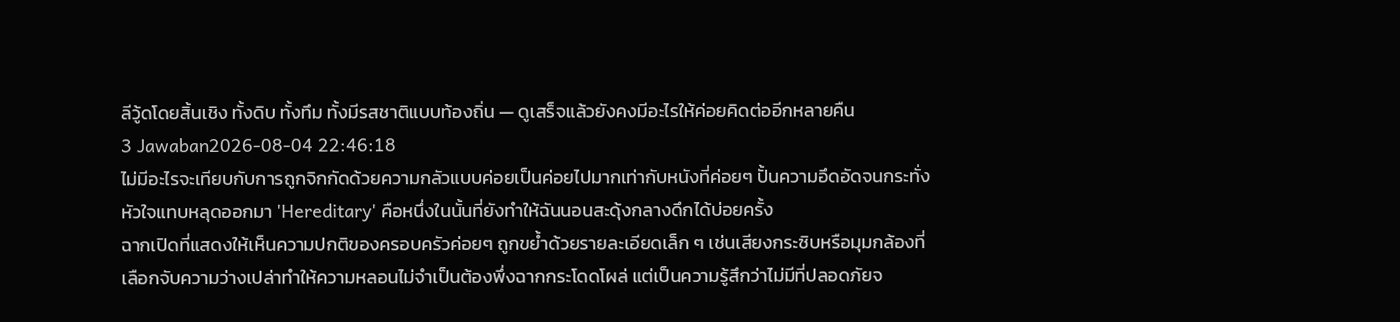ลีวู้ดโดยสิ้นเชิง ทั้งดิบ ทั้งทึม ทั้งมีรสชาติแบบท้องถิ่น — ดูเสร็จแล้วยังคงมีอะไรให้ค่อยคิดต่ออีกหลายคืน
3 Jawaban2026-08-04 22:46:18
ไม่มีอะไรจะเทียบกับการถูกจิกกัดด้วยความกลัวแบบค่อยเป็นค่อยไปมากเท่ากับหนังที่ค่อยๆ ปั้นความอึดอัดจนกระทั่งหัวใจแทบหลุดออกมา 'Hereditary' คือหนึ่งในนั้นที่ยังทำให้ฉันนอนสะดุ้งกลางดึกได้บ่อยครั้ง
ฉากเปิดที่แสดงให้เห็นความปกติของครอบครัวค่อยๆ ถูกขย้ำด้วยรายละเอียดเล็ก ๆ เช่นเสียงกระซิบหรือมุมกล้องที่เลือกจับความว่างเปล่าทำให้ความหลอนไม่จำเป็นต้องพึ่งฉากกระโดดโผล่ แต่เป็นความรู้สึกว่าไม่มีที่ปลอดภัยจ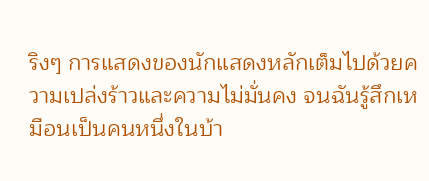ริงๆ การแสดงของนักแสดงหลักเต็มไปด้วยความเปล่งร้าวและความไม่มั่นคง จนฉันรู้สึกเหมือนเป็นคนหนึ่งในบ้า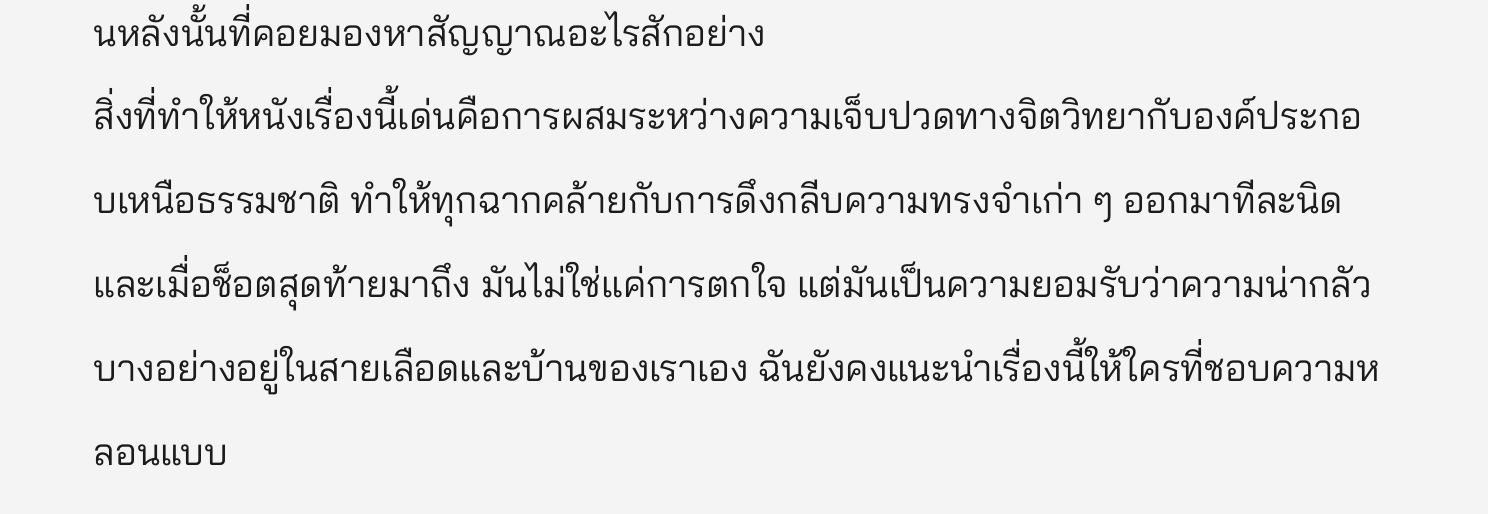นหลังนั้นที่คอยมองหาสัญญาณอะไรสักอย่าง
สิ่งที่ทำให้หนังเรื่องนี้เด่นคือการผสมระหว่างความเจ็บปวดทางจิตวิทยากับองค์ประกอบเหนือธรรมชาติ ทำให้ทุกฉากคล้ายกับการดึงกลีบความทรงจำเก่า ๆ ออกมาทีละนิด และเมื่อช็อตสุดท้ายมาถึง มันไม่ใช่แค่การตกใจ แต่มันเป็นความยอมรับว่าความน่ากลัวบางอย่างอยู่ในสายเลือดและบ้านของเราเอง ฉันยังคงแนะนำเรื่องนี้ให้ใครที่ชอบความหลอนแบบ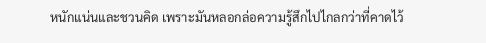หนักแน่นและชวนคิด เพราะมันหลอกล่อความรู้สึกไปไกลกว่าที่คาดไว้